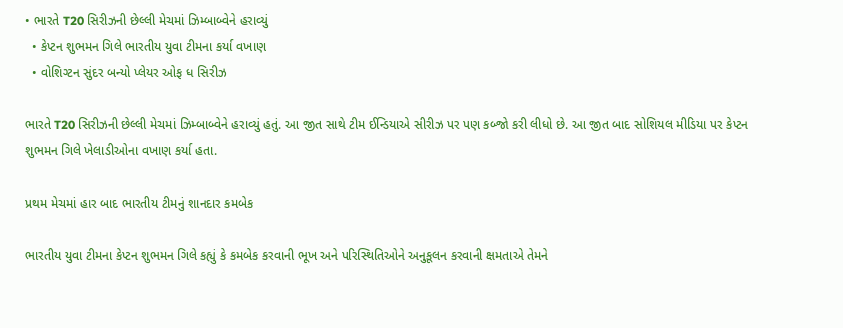• ભારતે T20 સિરીઝની છેલ્લી મેચમાં ઝિમ્બાબ્વેને હરાવ્યું
  • કેપ્ટન શુભમન ગિલે ભારતીય યુવા ટીમના કર્યા વખાણ
  • વોશિગ્ટન સુંદર બન્યો પ્લેયર ઓફ ધ સિરીઝ

ભારતે T20 સિરીઝની છેલ્લી મેચમાં ઝિમ્બાબ્વેને હરાવ્યું હતું. આ જીત સાથે ટીમ ઈન્ડિયાએ સીરીઝ પર પણ કબ્જો કરી લીધો છે. આ જીત બાદ સોશિયલ મીડિયા પર કેપ્ટન શુભમન ગિલે ખેલાડીઓના વખાણ કર્યા હતા.

પ્રથમ મેચમાં હાર બાદ ભારતીય ટીમનું શાનદાર કમબેક

ભારતીય યુવા ટીમના કેપ્ટન શુભમન ગિલે કહ્યું કે કમબેક કરવાની ભૂખ અને પરિસ્થિતિઓને અનુકૂલન કરવાની ક્ષમતાએ તેમને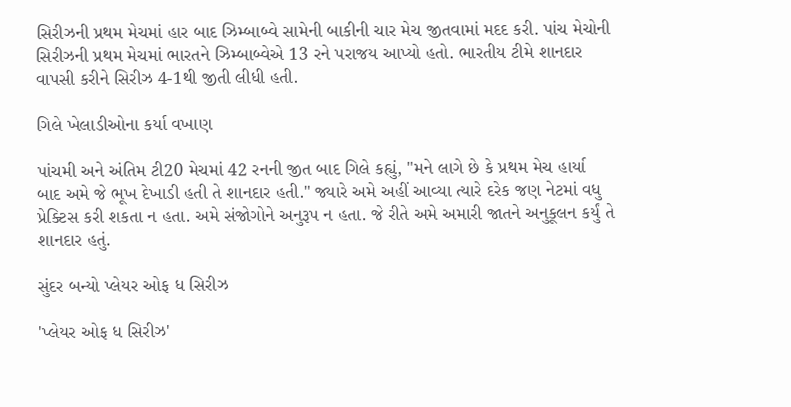સિરીઝની પ્રથમ મેચમાં હાર બાદ ઝિમ્બાબ્વે સામેની બાકીની ચાર મેચ જીતવામાં મદદ કરી. પાંચ મેચોની સિરીઝની પ્રથમ મેચમાં ભારતને ઝિમ્બાબ્વેએ 13 રને પરાજય આપ્યો હતો. ભારતીય ટીમે શાનદાર વાપસી કરીને સિરીઝ 4-1થી જીતી લીધી હતી.

ગિલે ખેલાડીઓના કર્યા વખાણ

પાંચમી અને અંતિમ ટી20 મેચમાં 42 રનની જીત બાદ ગિલે કહ્યું, "મને લાગે છે કે પ્રથમ મેચ હાર્યા બાદ અમે જે ભૂખ દેખાડી હતી તે શાનદાર હતી." જ્યારે અમે અહીં આવ્યા ત્યારે દરેક જણ નેટમાં વધુ પ્રેક્ટિસ કરી શકતા ન હતા. અમે સંજોગોને અનુરૂપ ન હતા. જે રીતે અમે અમારી જાતને અનુકૂલન કર્યું તે શાનદાર હતું.

સુંદર બન્યો પ્લેયર ઓફ ધ સિરીઝ

'પ્લેયર ઓફ ધ સિરીઝ'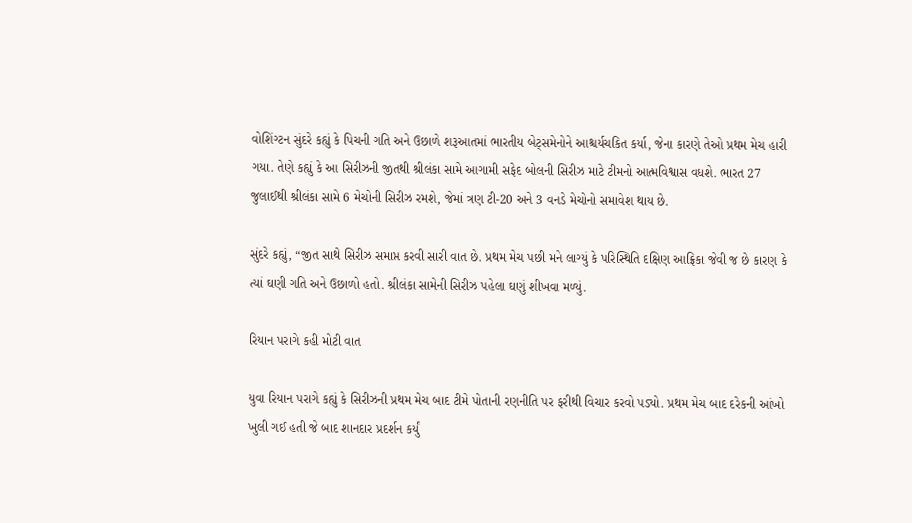વોશિંગ્ટન સુંદરે કહ્યું કે પિચની ગતિ અને ઉછાળે શરૂઆતમાં ભારતીય બેટ્સમેનોને આશ્ચર્યચકિત કર્યા, જેના કારણે તેઓ પ્રથમ મેચ હારી ગયા. તેણે કહ્યું કે આ સિરીઝની જીતથી શ્રીલંકા સામે આગામી સફેદ બોલની સિરીઝ માટે ટીમનો આત્મવિશ્વાસ વધશે. ભારત 27 જુલાઈથી શ્રીલંકા સામે 6 મેચોની સિરીઝ રમશે, જેમાં ત્રણ ટી-20 અને 3 વનડે મેચોનો સમાવેશ થાય છે.

સુંદરે કહ્યું, “જીત સાથે સિરીઝ સમાપ્ત કરવી સારી વાત છે. પ્રથમ મેચ પછી મને લાગ્યું કે પરિસ્થિતિ દક્ષિણ આફ્રિકા જેવી જ છે કારણ કે ત્યાં ઘણી ગતિ અને ઉછાળો હતો. શ્રીલંકા સામેની સિરીઝ પહેલા ઘણું શીખવા મળ્યું.

રિયાન પરાગે કહી મોટી વાત

યુવા રિયાન પરાગે કહ્યું કે સિરીઝની પ્રથમ મેચ બાદ ટીમે પોતાની રણનીતિ પર ફરીથી વિચાર કરવો પડ્યો. પ્રથમ મેચ બાદ દરેકની આંખો ખુલી ગઈ હતી જે બાદ શાનદાર પ્રદર્શન કર્યું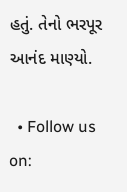હતું. તેનો ભરપૂર આનંદ માણ્યો.

  • Follow us on: